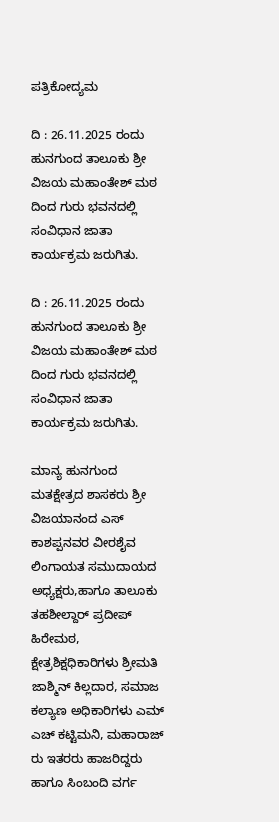ಪತ್ರಿಕೋದ್ಯಮ

ದಿ : 26.11.2025 ರಂದು ಹುನಗುಂದ ತಾಲೂಕು ಶ್ರೀ ವಿಜಯ ಮಹಾಂತೇಶ್ ಮಠ ದಿಂದ ಗುರು ಭವನದಲ್ಲಿ ಸಂವಿಧಾನ ಜಾತಾ ಕಾರ್ಯಕ್ರಮ ಜರುಗಿತು.

ದಿ : 26.11.2025 ರಂದು ಹುನಗುಂದ ತಾಲೂಕು ಶ್ರೀ ವಿಜಯ ಮಹಾಂತೇಶ್ ಮಠ ದಿಂದ ಗುರು ಭವನದಲ್ಲಿ ಸಂವಿಧಾನ ಜಾತಾ ಕಾರ್ಯಕ್ರಮ ಜರುಗಿತು.

ಮಾನ್ಯ ಹುನಗುಂದ ಮತಕ್ಷೇತ್ರದ ಶಾಸಕರು ಶ್ರೀ ವಿಜಯಾನಂದ ಎಸ್ ಕಾಶಪ್ಪನವರ ವೀರಶೈವ ಲಿಂಗಾಯತ ಸಮುದಾಯದ ಅಧ್ಯಕ್ಷರು,ಹಾಗೂ ತಾಲೂಕು ತಹಶೀಲ್ದಾರ್ ಪ್ರದೀಪ್ ಹಿರೇಮಠ, ಕ್ಷೇತ್ರಶಿಕ್ಷಧಿಕಾರಿಗಳು ಶ್ರೀಮತಿ ಜಾಶ್ಮಿನ್ ಕಿಲ್ಲದಾರ, ಸಮಾಜ ಕಲ್ಯಾಣ ಅಧಿಕಾರಿಗಳು ಎಮ್ ಎಚ್ ಕಟ್ಟಿಮನಿ, ಮಹಾರಾಜ್ ರು ಇತರರು ಹಾಜರಿದ್ದರು ಹಾಗೂ ಸಿಂಬಂದಿ ವರ್ಗ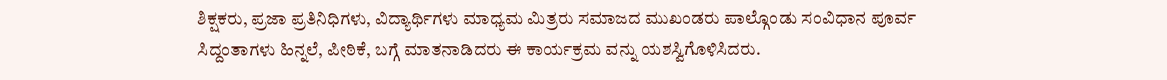ಶಿಕ್ಷಕರು, ಪ್ರಜಾ ಪ್ರತಿನಿಧಿಗಳು, ವಿದ್ಯಾರ್ಥಿಗಳು ಮಾಧ್ಯಮ ಮಿತ್ರರು ಸಮಾಜದ ಮುಖಂಡರು ಪಾಲ್ಗೊಂಡು ಸಂವಿಧಾನ ಪೂರ್ವ ಸಿದ್ದಂತಾಗಳು ಹಿನ್ನಲೆ, ಪೀಠಿಕೆ, ಬಗ್ಗೆ ಮಾತನಾಡಿದರು ಈ ಕಾರ್ಯಕ್ರಮ ವನ್ನು ಯಶಸ್ವಿಗೊಳಿಸಿದರು.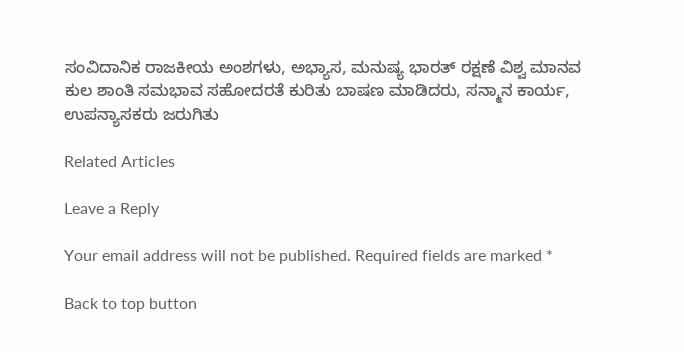ಸಂವಿದಾನಿಕ ರಾಜಕೀಯ ಅಂಶಗಳು, ಅಭ್ಯಾಸ, ಮನುಷ್ಯ ಭಾರತ್ ರಕ್ಷಣೆ ವಿಶ್ವ ಮಾನವ ಕುಲ ಶಾಂತಿ ಸಮಭಾವ ಸಹೋದರತೆ ಕುರಿತು ಬಾಷಣ ಮಾಡಿದರು, ಸನ್ಮಾನ ಕಾರ್ಯ, ಉಪನ್ಯಾಸಕರು ಜರುಗಿತು

Related Articles

Leave a Reply

Your email address will not be published. Required fields are marked *

Back to top button